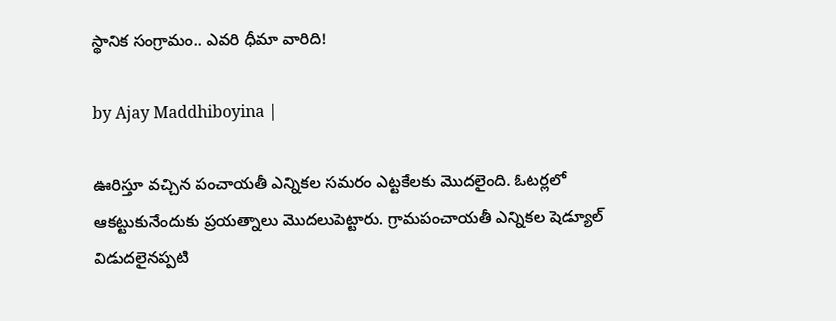స్థానిక సంగ్రామం.. ఎవరి ధీమా వారిది!

by Ajay Maddhiboyina |

ఊరిస్తూ వచ్చిన పంచాయతీ ఎన్నికల సమరం ఎట్టకేలకు మొదలైంది. ఓటర్లలో ఆకట్టుకునేందుకు ప్రయత్నాలు మొదలుపెట్టారు. గ్రామపంచాయతీ ఎన్నికల షెడ్యూల్‌ విడుదలైనప్పటి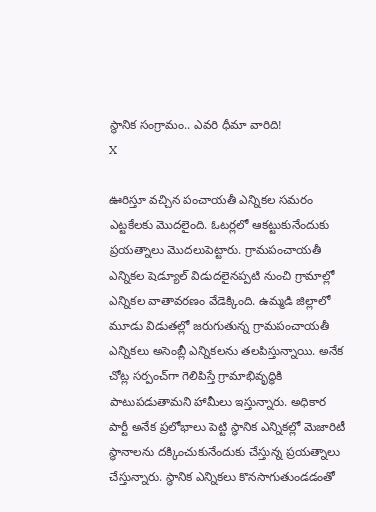స్థానిక సంగ్రామం.. ఎవరి ధీమా వారిది!
X

ఊరిస్తూ వచ్చిన పంచాయతీ ఎన్నికల సమరం ఎట్టకేలకు మొదలైంది. ఓటర్లలో ఆకట్టుకునేందుకు ప్రయత్నాలు మొదలుపెట్టారు. గ్రామపంచాయతీ ఎన్నికల షెడ్యూల్‌ విడుదలైనప్పటి నుంచి గ్రామాల్లో ఎన్నికల వాతావరణం వేడెక్కింది. ఉమ్మడి జిల్లాలో మూడు విడుతల్లో జరుగుతున్న గ్రామపంచాయతీ ఎన్నికలు అసెంబ్లీ ఎన్నికలను తలపిస్తున్నాయి. అనేక చోట్ల సర్పంచ్‌గా గెలిపిస్తే గ్రామాభివృద్ధికి పాటుపడుతామని హామీలు ఇస్తున్నారు. అధికార పార్టీ అనేక ప్రలోభాలు పెట్టి స్థానిక ఎన్నికల్లో మెజారిటీ స్థానాలను దక్కించుకునేందుకు చేస్తున్న ప్రయత్నాలు చేస్తున్నారు. స్థానిక ఎన్నికలు కొనసాగుతుండడంతో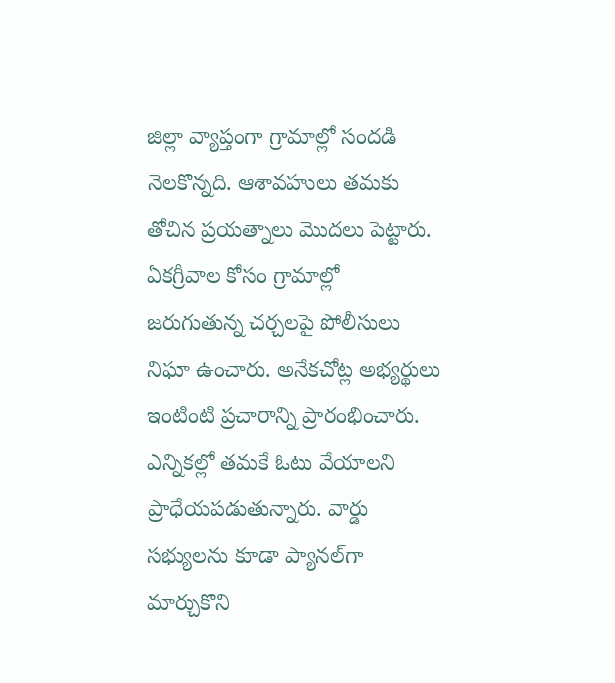జిల్లా వ్యాప్తంగా గ్రామాల్లో సందడి నెలకొన్నది. ఆశావహులు తమకు తోచిన ప్రయత్నాలు మొదలు పెట్టారు. ఏకగ్రీవాల కోసం గ్రామాల్లో జరుగుతున్న చర్చలపై పోలీసులు నిఘా ఉంచారు. అనేకచోట్ల అభ్యర్థులు ఇంటింటి ప్రచారాన్ని ప్రారంభించారు. ఎన్నికల్లో తమకే ఓటు వేయాలని ప్రాధేయపడుతున్నారు. వార్డు సభ్యులను కూడా ప్యానల్‌గా మార్చుకొని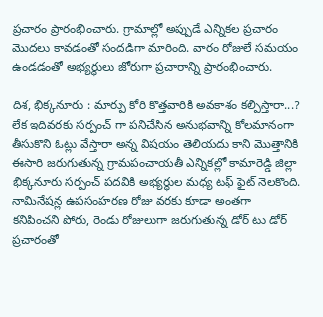ప్రచారం ప్రారంభించారు. గ్రామాల్లో అప్పుడే ఎన్నికల ప్రచారం మొదలు కావడంతో సందడిగా మారింది. వారం రోజులే సమయం ఉండడంతో అభ్యర్థులు జోరుగా ప్రచారాన్ని ప్రారంభించారు.

దిశ, భిక్కనూరు : మార్పు కోరి కొత్తవారికి అవకాశం కల్పిస్తారా...? లేక ఇదివరకు సర్పంచ్ గా పనిచేసిన అనుభవాన్ని కోలమానంగా తీసుకొని ఓట్లు వేస్తారా అన్న విషయం తెలియదు కాని మొత్తానికి ఈసారి జరుగుతున్న గ్రామపంచాయతీ ఎన్నికల్లో కామారెడ్డి జిల్లా భిక్కనూరు సర్పంచ్ పదవికి అభ్యర్థుల మధ్య టఫ్ ఫైట్ నెలకొంది. నామినేషన్ల ఉపసంహరణ రోజు వరకు కూడా అంతగా కనిపించని పోరు, రెండు రోజులుగా జరుగుతున్న డోర్ టు డోర్ ప్రచారంతో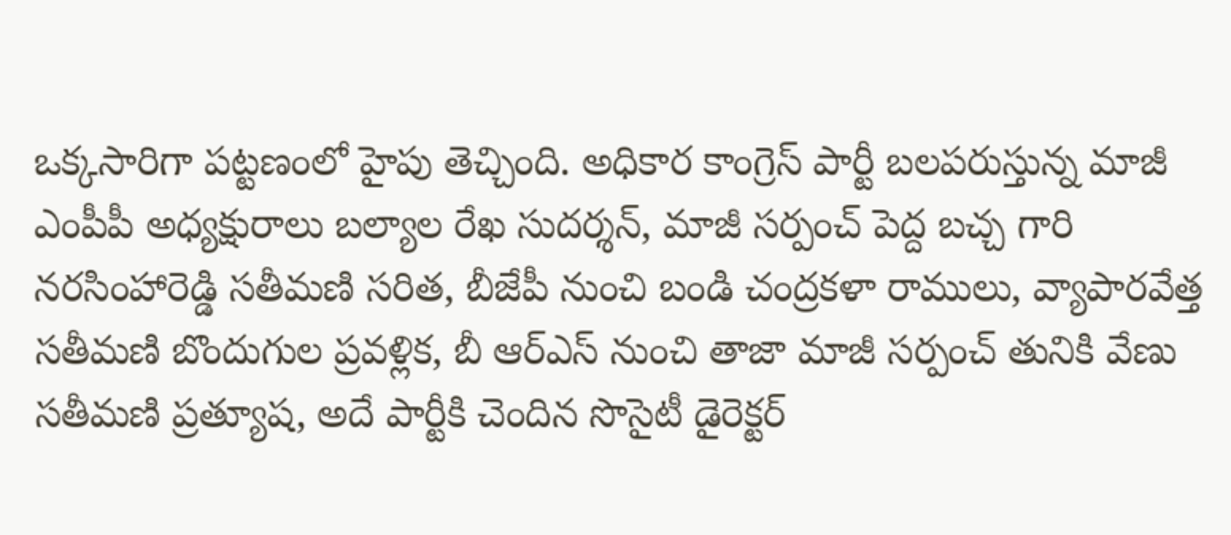ఒక్కసారిగా పట్టణంలో హైపు తెచ్చింది. అధికార కాంగ్రెస్ పార్టీ బలపరుస్తున్న మాజీ ఎంపీపీ అధ్యక్షురాలు బల్యాల రేఖ సుదర్శన్, మాజీ సర్పంచ్ పెద్ద బచ్చ గారి నరసింహారెడ్డి సతీమణి సరిత, బీజేపీ నుంచి బండి చంద్రకళా రాములు, వ్యాపారవేత్త సతీమణి బొందుగుల ప్రవళ్లిక, బీ ఆర్ఎస్ నుంచి తాజా మాజీ సర్పంచ్ తునికి వేణు సతీమణి ప్రత్యూష, అదే పార్టీకి చెందిన సొసైటీ డైరెక్టర్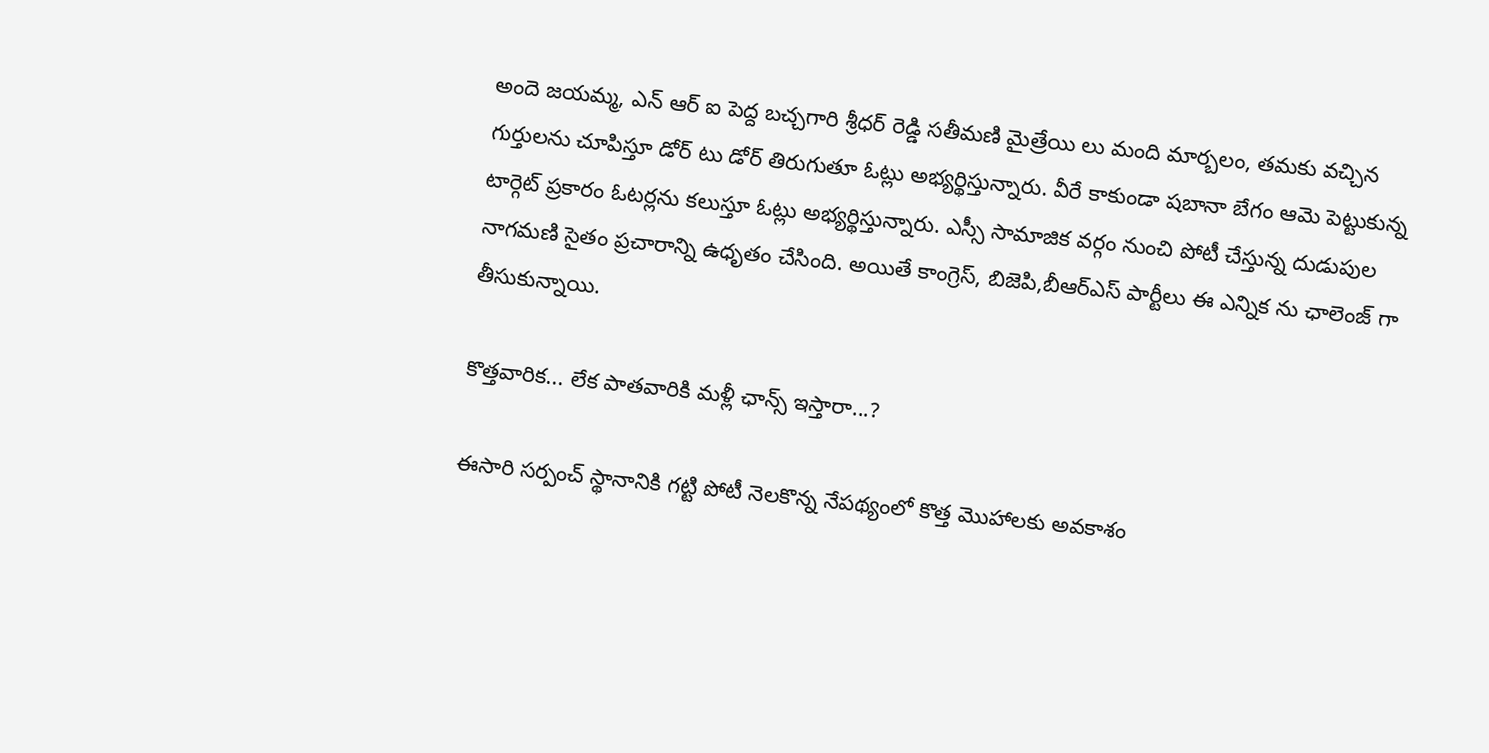అందె జయమ్మ, ఎన్ ఆర్ ఐ పెద్ద బచ్చగారి శ్రీధర్ రెడ్డి సతీమణి మైత్రేయి లు మంది మార్బలం, తమకు వచ్చిన గుర్తులను చూపిస్తూ డోర్ టు డోర్ తిరుగుతూ ఓట్లు అభ్యర్థిస్తున్నారు. వీరే కాకుండా షబానా బేగం ఆమె పెట్టుకున్న టార్గెట్ ప్రకారం ఓటర్లను కలుస్తూ ఓట్లు అభ్యర్థిస్తున్నారు. ఎస్సీ సామాజిక వర్గం నుంచి పోటీ చేస్తున్న దుడుపుల నాగమణి సైతం ప్రచారాన్ని ఉధృతం చేసింది. అయితే కాంగ్రెస్, బిజెపి,బీఆర్ఎస్ పార్టీలు ఈ ఎన్నిక ను ఛాలెంజ్ గా తీసుకున్నాయి.

కొత్తవారిక... లేక పాతవారికి మళ్లీ ఛాన్స్ ఇస్తారా...?

ఈసారి సర్పంచ్ స్థానానికి గట్టి పోటీ నెలకొన్న నేపథ్యంలో కొత్త మొహాలకు అవకాశం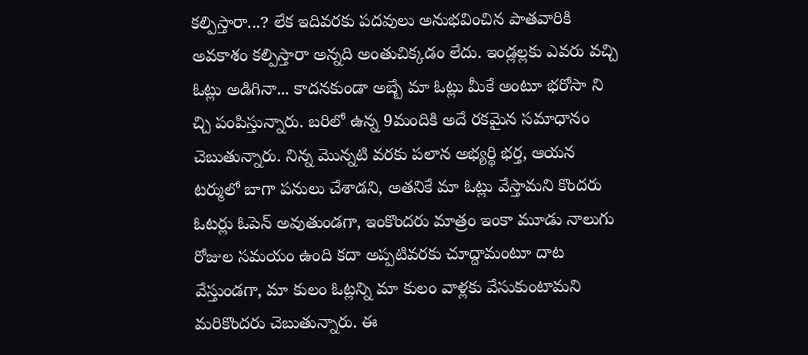కల్పిస్తారా...? లేక ఇదివరకు పదవులు అనుభవించిన పాతవారికి అవకాశం కల్పిస్తారా అన్నది అంతుచిక్కడం లేదు. ఇండ్లల్లకు ఎవరు వచ్చి ఓట్లు అడిగినా... కాదనకుండా అబ్బే మా ఓట్లు మీకే అంటూ భరోసా ని చ్చి పంపిస్తున్నారు. బరిలో ఉన్న 9మందికి అదే రకమైన సమాధానం చెబుతున్నారు. నిన్న మొన్నటి వరకు పలాన అభ్యర్థి భర్త, ఆయన టర్ములో బాగా పనులు చేశాడని, అతనికే మా ఓట్లు వేస్తామని కొందరు ఓటర్లు ఓపెన్ అవుతుండగా, ఇంకొందరు మాత్రం ఇంకా మూడు నాలుగు రోజుల సమయం ఉంది కదా అప్పటివరకు చూద్దామంటూ దాట వేస్తుండగా, మా కులం ఓట్లన్ని మా కులం వాళ్లకు వేసుకుంటామని మరికొందరు చెబుతున్నారు. ఈ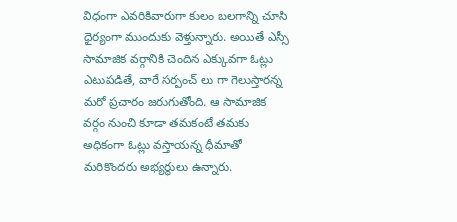విధంగా ఎవరికివారుగా కులం బలగాన్ని చూసి ధైర్యంగా ముందుకు వెళ్తున్నారు. అయితే ఎస్సీ సామాజిక వర్గానికి చెందిన ఎక్కువగా ఓట్లు ఎటుపడితే, వారే సర్పంచ్ లు గా గెలుస్తారన్న మరో ప్రచారం జరుగుతోంది. ఆ సామాజిక వర్గం నుంచి కూడా తమకంటే తమకు అధికంగా ఓట్లు వస్తాయన్న ధీమాతో మరికొందరు అభ్యర్థులు ఉన్నారు.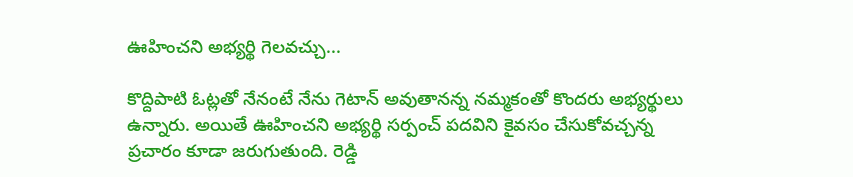ఊహించని అభ్యర్థి గెలవచ్చు...

కొద్దిపాటి ఓట్లతో నేనంటే నేను గెటాన్ అవుతానన్న నమ్మకంతో కొందరు అభ్యర్థులు ఉన్నారు. అయితే ఊహించని అభ్యర్థి సర్పంచ్ పదవిని కైవసం చేసుకోవచ్చన్న ప్రచారం కూడా జరుగుతుంది. రెడ్డి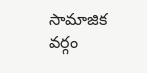సామాజిక వర్గం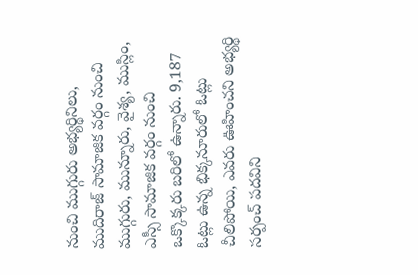నుంచి ముగ్గురు అభ్యర్థినిలు, ముదిరాజ్ సామాజిక వర్గం నుంచి ముగ్గురు, మున్నూరు, వైశ్య, ముస్లిం, ఎస్సీ సామాజిక వర్గం నుంచి ఒక్కొక్కరు బరిలో ఉన్నారు. 9,187 ఓట్లు ఉన్న భిక్కనూరులో ఓట్లు చీలిపోయి, ఎవరు ఊహించని అభ్యర్థి సర్పంచ్ పదవిని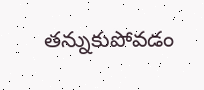తన్నుకుపోవడం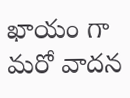ఖాయం గా మరో వాదన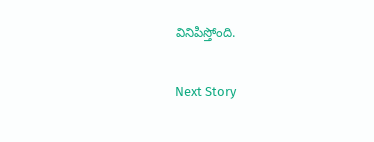వినిపిస్తోంది.

Next Story